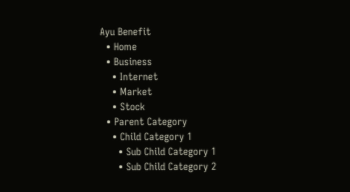Ayu Benefit
  • Home
  • Business
    • Internet
    • Market
    • Stock
  • Parent Category
    • Child Category 1
      • Sub Child Category 1
      • Sub Child Category 2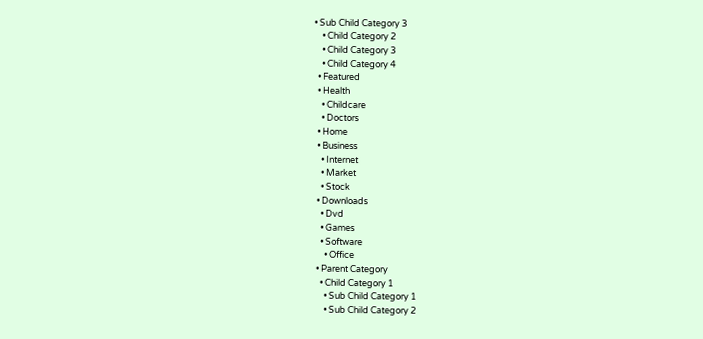• Sub Child Category 3
    • Child Category 2
    • Child Category 3
    • Child Category 4
  • Featured
  • Health
    • Childcare
    • Doctors
  • Home
  • Business
    • Internet
    • Market
    • Stock
  • Downloads
    • Dvd
    • Games
    • Software
      • Office
  • Parent Category
    • Child Category 1
      • Sub Child Category 1
      • Sub Child Category 2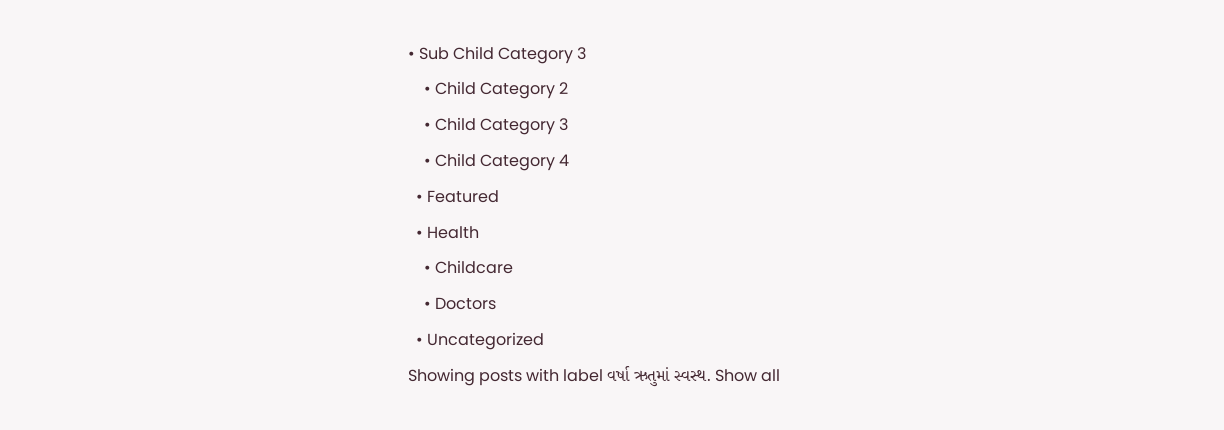• Sub Child Category 3
    • Child Category 2
    • Child Category 3
    • Child Category 4
  • Featured
  • Health
    • Childcare
    • Doctors
  • Uncategorized
Showing posts with label વર્ષા ઋતુમાં સ્વસ્થ. Show all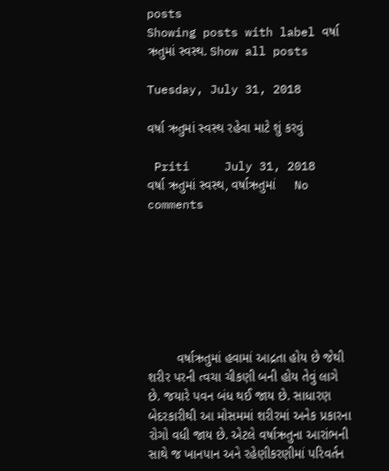posts
Showing posts with label વર્ષા ઋતુમાં સ્વસ્થ. Show all posts

Tuesday, July 31, 2018

વર્ષા ઋતુમાં સ્વસ્થ રહેવા માટે શું કરવું

 Priti     July 31, 2018     વર્ષા ઋતુમાં સ્વસ્થ, વર્ષાઋતુમાં     No comments







        વર્ષાઋતુમાં હવામાં આદ્રતા હોય છે જેથી શરીર પરની ત્વચા ચીકણી બની હોય તેવું લાગે છે. જયારે પવન બંધ થઈ જાય છે. સાધારણ બેદરકારીથી આ મોસમમાં શરીરમાં અનેક પ્રકારના રોગો વધી જાય છે. એટલે વર્ષાઋતુના આરાંભની સાથે જ ખાનપાન અને રહેણીકરણીમાં પરિવર્તન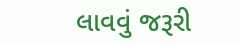લાવવું જરૂરી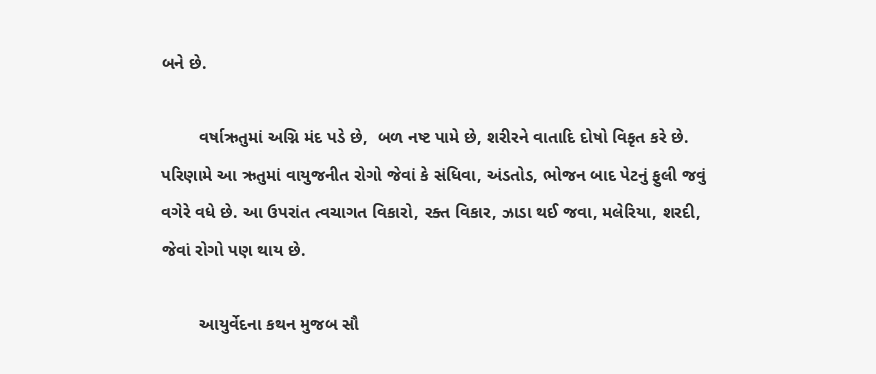બને છે.

        વર્ષાઋતુમાં અગ્નિ મંદ પડે છે,  બળ નષ્ટ પામે છે, શરીરને વાતાદિ દોષો વિકૃત કરે છે.  પરિણામે આ ઋતુમાં વાયુજનીત રોગો જેવાં કે સંધિવા, અંડતોડ, ભોજન બાદ પેટનું ફુલી જવું વગેરે વધે છે. આ ઉપરાંત ત્વચાગત વિકારો, રક્ત વિકાર, ઝાડા થઈ જવા, મલેરિયા, શરદી,  જેવાં રોગો પણ થાય છે.

        આયુર્વેદના કથન મુજબ સૌ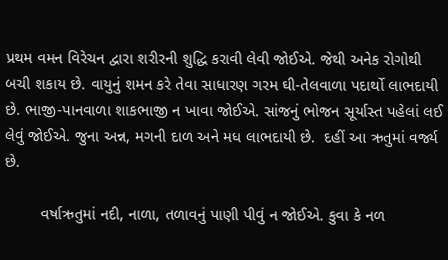પ્રથમ વમન વિરેચન દ્વારા શરીરની શુદ્ધિ કરાવી લેવી જોઈએ. જેથી અનેક રોગોથી બચી શકાય છે. વાયુનું શમન કરે તેવા સાધારણ ગરમ ઘી-તેલવાળા પદાર્થો લાભદાયી છે. ભાજી-પાનવાળા શાકભાજી ન ખાવા જોઈએ. સાંજનું ભોજન સૂર્યાસ્ત પહેલાં લઈ લેવું જોઈએ. જુના અન્ન, મગની દાળ અને મધ લાભદાયી છે.  દહીં આ ઋતુમાં વર્જ્ય છે.

        વર્ષાઋતુમાં નદી, નાળા, તળાવનું પાણી પીવું ન જોઈએ. કુવા કે નળ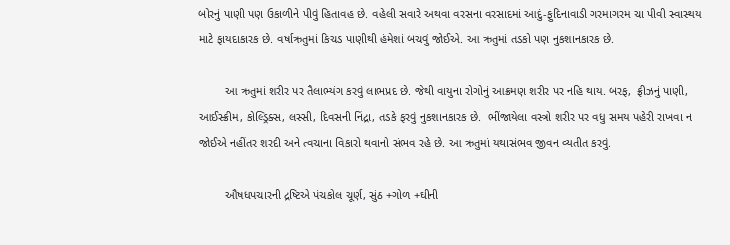બોરનું પાણી પણ ઉકાળીને પીવું હિતાવહ છે. વહેલી સવારે અથવા વરસના વરસાદમાં આદું-ફુદિનાવાડી ગરમાગરમ ચા પીવી સ્વાસ્થય માટે ફાયદાકારક છે. વર્ષાઋતુમાં કિચડ પાણીથી હંમેશાં બચવું જોઈએ. આ ઋતુમાં તડકો પણ નુકશાનકારક છે.

        આ ઋતુમાં શરીર પર તૈલાભ્યંગ કરવું લાભપ્રદ છે. જેથી વાયુના રોગોનું આક્રમણ શરીર પર નહિ થાય. બરફ,  ફ્રીઝનું પાણી, આઈસ્ક્રીમ, કોલ્ડ્રિક્સ, લસ્સી, દિવસની નિંદ્રા, તડકે ફરવું નુકશાનકારક છે.  ભીંજાયેલા વસ્ત્રો શરીર પર વધુ સમય પહેરી રાખવા ન જોઈએ નહીંતર શરદી અને ત્વચાના વિકારો થવાનો સંભવ રહે છે. આ ઋતુમાં યથાસંભવ જીવન વ્યતીત કરવું.

        ઔષધપચારની દ્રષ્ટિએ પંચકોલ ચૂર્ણ, સુંઠ +ગોળ +ઘીની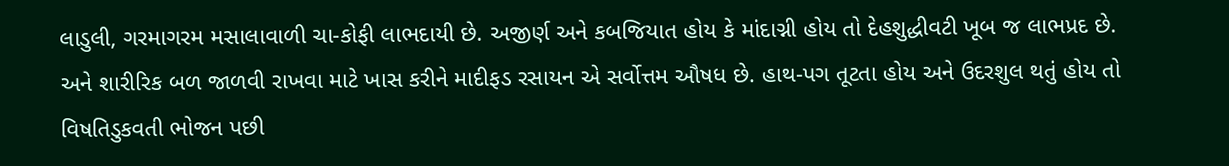લાડુલી, ગરમાગરમ મસાલાવાળી ચા-કોફી લાભદાયી છે. અજીર્ણ અને કબજિયાત હોય કે માંદાગ્ની હોય તો દેહશુદ્ધીવટી ખૂબ જ લાભપ્રદ છે. અને શારીરિક બળ જાળવી રાખવા માટે ખાસ કરીને માદીફડ રસાયન એ સર્વોત્તમ ઔષધ છે. હાથ-પગ તૂટતા હોય અને ઉદરશુલ થતું હોય તો વિષતિડુકવતી ભોજન પછી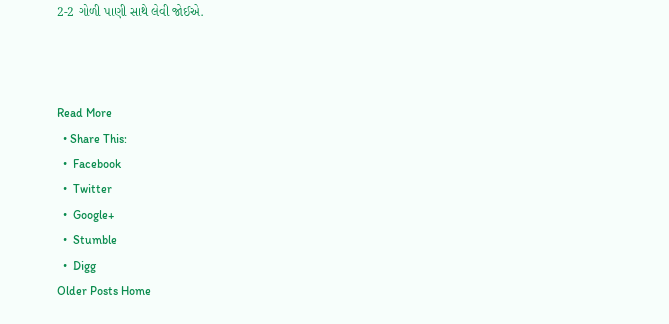2-2 ગોળી પાણી સાથે લેવી જોઈએ.



Read More
  • Share This:
  •  Facebook
  •  Twitter
  •  Google+
  •  Stumble
  •  Digg
Older Posts Home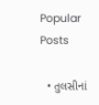Popular Posts

  • તુલસીનાં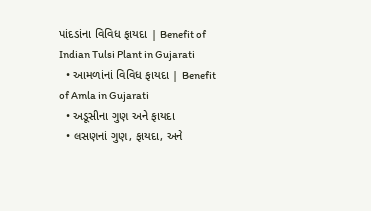પાંદડાંના વિવિધ ફાયદા | Benefit of Indian Tulsi Plant in Gujarati
  • આમળાંનાં વિવિધ ફાયદા | Benefit of Amla in Gujarati
  • અડૂસીના ગુણ અને ફાયદા
  • લસણનાં ગુણ, ફાયદા, અને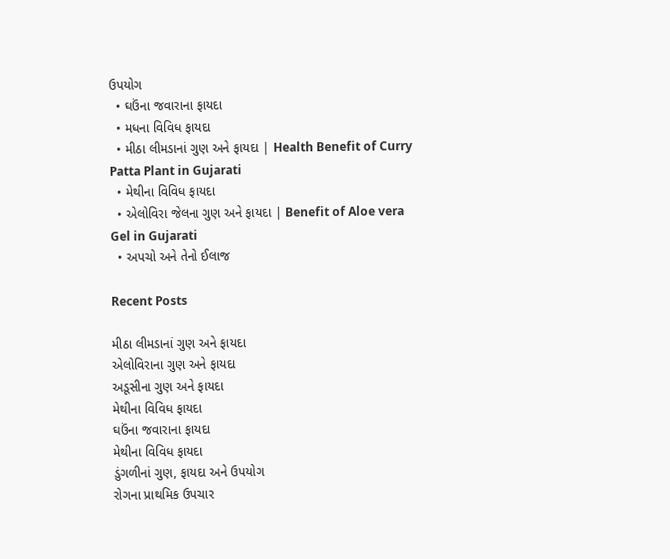ઉપયોગ
  • ઘઉંના જવારાના ફાયદા
  • મધના વિવિધ ફાયદા
  • મીઠા લીમડાનાં ગુણ અને ફાયદા | Health Benefit of Curry Patta Plant in Gujarati
  • મેથીના વિવિધ ફાયદા
  • એલોવિરા જેલના ગુણ અને ફાયદા | Benefit of Aloe vera Gel in Gujarati
  • અપચો અને તેનો ઈલાજ

Recent Posts

મીઠા લીમડાનાં ગુણ અને ફાયદા
એલોવિરાના ગુણ અને ફાયદા
અડૂસીના ગુણ અને ફાયદા
મેથીના વિવિધ ફાયદા
ઘઉંના જવારાના ફાયદા
મેથીના વિવિધ ફાયદા
ડુંગળીનાં ગુણ, ફાયદા અને ઉપયોગ
રોગના પ્રાથમિક ઉપચાર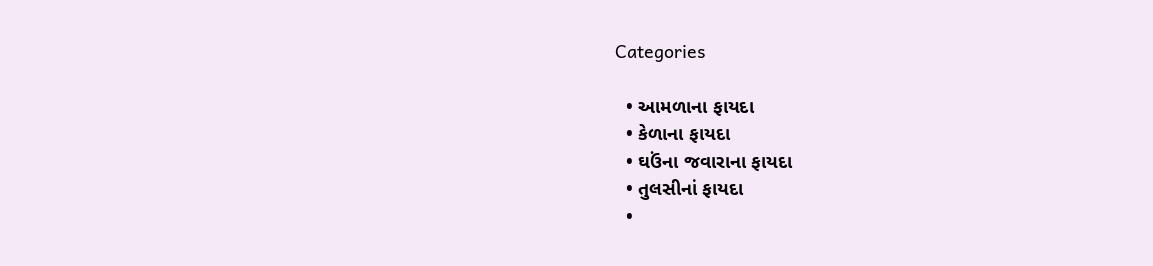Categories

  • આમળાના ફાયદા
  • કેળાના ફાયદા
  • ઘઉંના જવારાના ફાયદા
  • તુલસીનાં ફાયદા
  •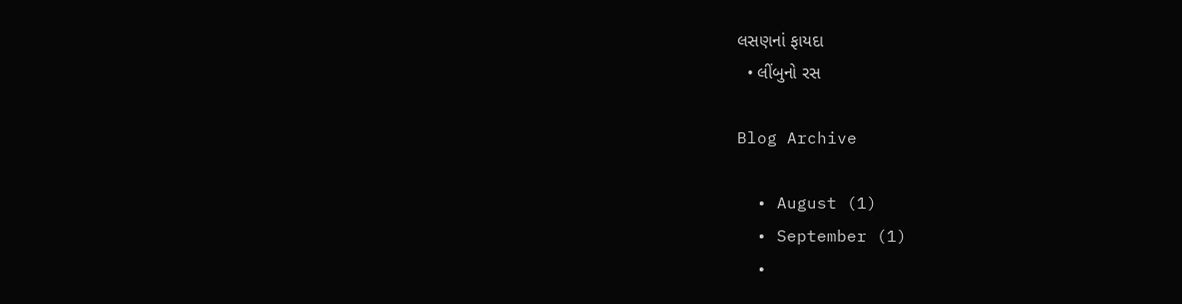લસણનાં ફાયદા
  • લીંબુનો રસ

Blog Archive

  • August (1)
  • September (1)
  •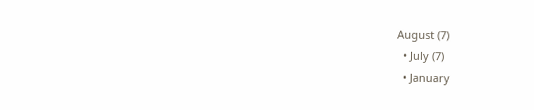August (7)
  • July (7)
  • January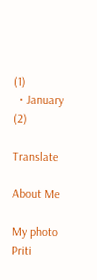(1)
  • January (2)

Translate

About Me

My photo
Priti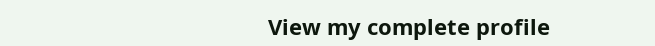View my complete profile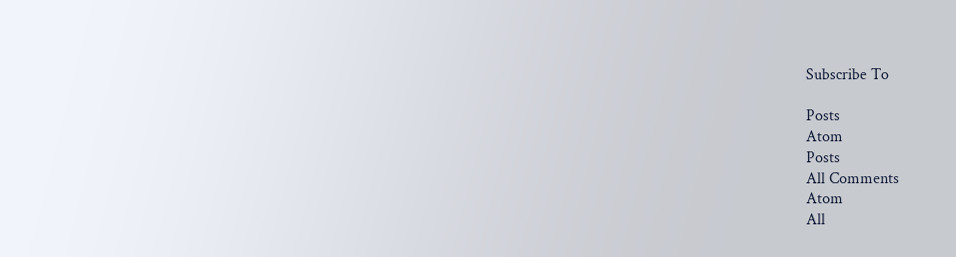Subscribe To

Posts
Atom
Posts
All Comments
Atom
All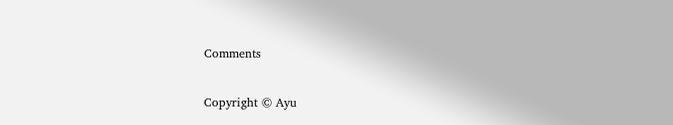Comments

Copyright © Ayu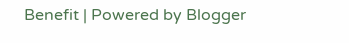Benefit | Powered by Blogger